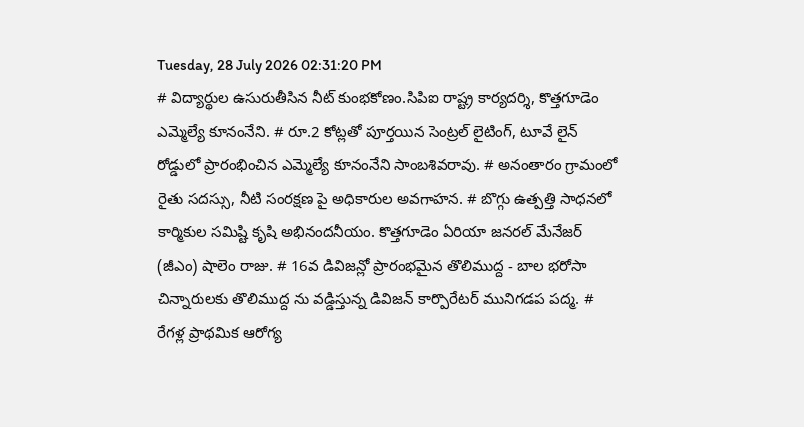Tuesday, 28 July 2026 02:31:20 PM
# విద్యార్థుల ఉసురుతీసిన నీట్ కుంభకోణం.సిపిఐ రాష్ట్ర కార్యదర్శి, కొత్తగూడెం ఎమ్మెల్యే కూనంనేని. # రూ.2 కోట్లతో పూర్తయిన సెంట్రల్ లైటింగ్, టూవే లైన్ రోడ్డులో ప్రారంభించిన ఎమ్మెల్యే కూనంనేని సాంబశివరావు. # అనంతారం గ్రామంలో రైతు సదస్సు, నీటి సంరక్షణ పై అధికారుల అవగాహన. # బొగ్గు ఉత్పత్తి సాధనలో కార్మికుల సమిష్టి కృషి అభినందనీయం. కొత్తగూడెం ఏరియా జనరల్ మేనేజర్ (జీఎం) షాలెం రాజు. # 16వ డివిజన్లో ప్రారంభమైన తొలిముద్ద - బాల భరోసా చిన్నారులకు తొలిముద్ద ను వడ్డిస్తున్న డివిజన్ కార్పొరేటర్ మునిగడప పద్మ. # రేగళ్ల ప్రాథమిక ఆరోగ్య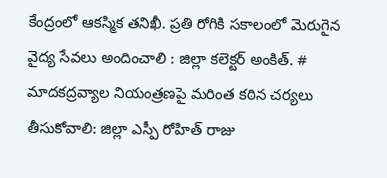కేంద్రంలో ఆకస్మిక తనిఖీ. ప్రతి రోగికి సకాలంలో మెరుగైన వైద్య సేవలు అందించాలి : జిల్లా కలెక్టర్ అంకిత్. # మాదకద్రవ్యాల నియంత్రణపై మరింత కఠిన చర్యలు తీసుకోవాలి: జిల్లా ఎస్పీ రోహిత్ రాజు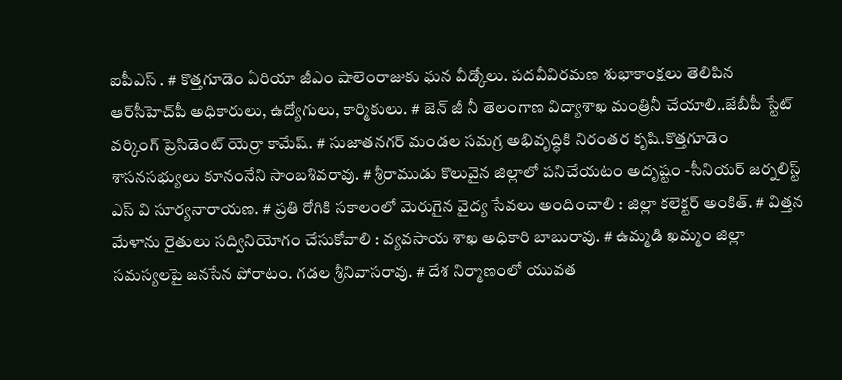ఐపీఎస్ . # కొత్తగూడెం ఏరియా జీఎం షాలెంరాజుకు ఘన వీడ్కోలు. పదవీవిరమణ శుభాకాంక్షలు తెలిపిన ఆర్‌సీహెచ్‌పీ అధికారులు, ఉద్యోగులు, కార్మికులు. # జెన్ జీ నీ తెలంగాణ విద్యాశాఖ మంత్రినీ చేయాలి..జేబీపీ స్టేట్ వర్కింగ్ ప్రెసిడెంట్ యెర్రా కామేష్. # సుజాతనగర్ మండల సమగ్ర అభివృద్ధికి నిరంతర కృషి.కొత్తగూడెం శాసనసభ్యులు కూనంనేని సాంబశివరావు. # శ్రీరాముడు కొలువైన జిల్లాలో పనిచేయటం అదృష్టం -సీనియర్ జర్నలిస్ట్ ఎస్ వి సూర్యనారాయణ. # ప్రతి రోగికి సకాలంలో మెరుగైన వైద్య సేవలు అందించాలి : జిల్లా కలెక్టర్ అంకిత్. # విత్తన మేళాను రైతులు సద్వినియోగం చేసుకోవాలి : వ్యవసాయ శాఖ అధికారి బాబురావు. # ఉమ్మడి ఖమ్మం జిల్లా సమస్యలపై జనసేన పోరాటం. గడల శ్రీనివాసరావు. # దేశ నిర్మాణంలో యువత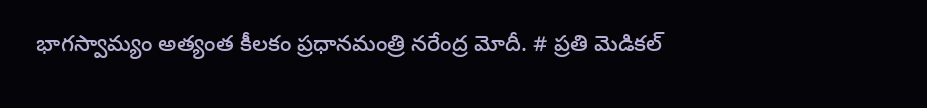భాగస్వామ్యం అత్యంత కీలకం ప్రధానమంత్రి నరేంద్ర మోదీ. # ప్రతి మెడికల్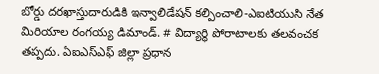బోర్డు దరఖాస్తుదారుడికి ఇన్వాలిడేషన్ కల్పించాలి-ఎఐటియుసి నేత మిరియాల రంగయ్య డిమాండ్. # విద్యార్థి పోరాటాలకు తలవంచక తప్పదు. ఏఐఎస్ఎఫ్ జిల్లా ప్రధాన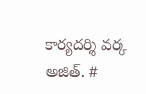కార్యదర్శి వర్క అజిత్. #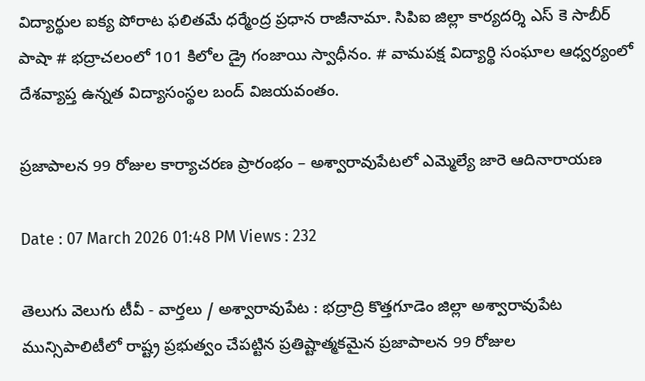విద్యార్థుల ఐక్య పోరాట ఫలితమే ధర్మేంద్ర ప్రధాన రాజీనామా. సిపిఐ జిల్లా కార్యదర్శి ఎస్ కె సాబీర్ పాషా # భద్రాచలంలో 101 కిలోల డ్రై గంజాయి స్వాధీనం. # వామపక్ష విద్యార్థి సంఘాల ఆధ్వర్యంలో దేశవ్యాప్త ఉన్నత విద్యాసంస్థల బంద్ విజయవంతం.

ప్రజాపాలన 99 రోజుల కార్యాచరణ ప్రారంభం – అశ్వారావుపేటలో ఎమ్మెల్యే జారె ఆదినారాయణ

Date : 07 March 2026 01:48 PM Views : 232

తెలుగు వెలుగు టీవీ - వార్తలు / అశ్వారావుపేట : భద్రాద్రి కొత్తగూడెం జిల్లా అశ్వారావుపేట మున్సిపాలిటీలో రాష్ట్ర ప్రభుత్వం చేపట్టిన ప్రతిష్టాత్మకమైన ప్రజాపాలన 99 రోజుల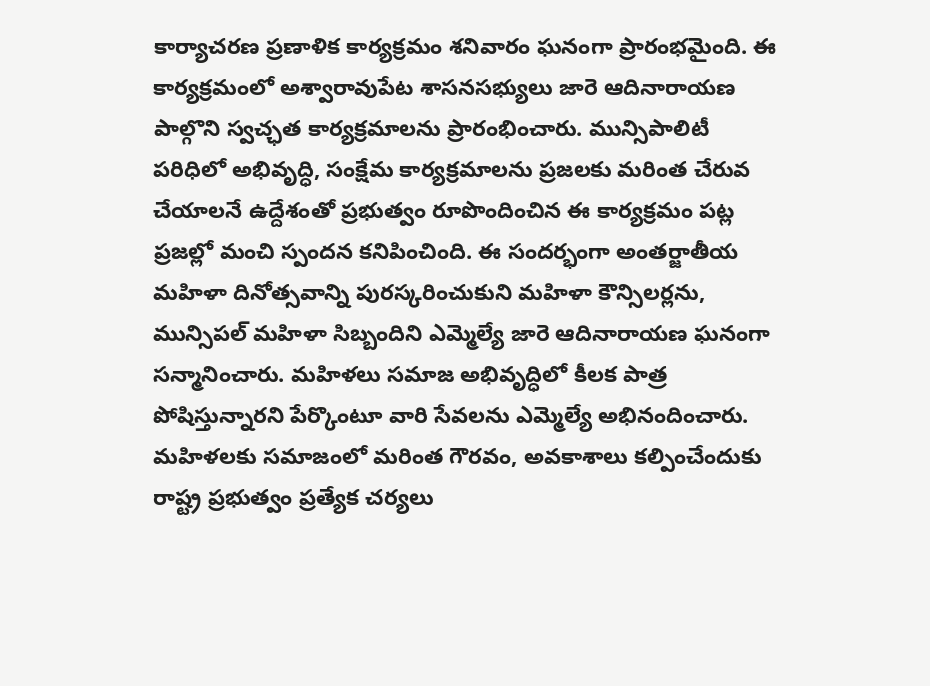కార్యాచరణ ప్రణాళిక కార్యక్రమం శనివారం ఘనంగా ప్రారంభమైంది. ఈ కార్యక్రమంలో అశ్వారావుపేట శాసనసభ్యులు జారె ఆదినారాయణ పాల్గొని స్వచ్ఛత కార్యక్రమాలను ప్రారంభించారు. మున్సిపాలిటీ పరిధిలో అభివృద్ధి, సంక్షేమ కార్యక్రమాలను ప్రజలకు మరింత చేరువ చేయాలనే ఉద్దేశంతో ప్రభుత్వం రూపొందించిన ఈ కార్యక్రమం పట్ల ప్రజల్లో మంచి స్పందన కనిపించింది. ఈ సందర్భంగా అంతర్జాతీయ మహిళా దినోత్సవాన్ని పురస్కరించుకుని మహిళా కౌన్సిలర్లను, మున్సిపల్ మహిళా సిబ్బందిని ఎమ్మెల్యే జారె ఆదినారాయణ ఘనంగా సన్మానించారు. మహిళలు సమాజ అభివృద్ధిలో కీలక పాత్ర పోషిస్తున్నారని పేర్కొంటూ వారి సేవలను ఎమ్మెల్యే అభినందించారు. మహిళలకు సమాజంలో మరింత గౌరవం, అవకాశాలు కల్పించేందుకు రాష్ట్ర ప్రభుత్వం ప్రత్యేక చర్యలు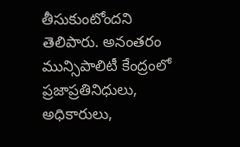తీసుకుంటోందని తెలిపారు. అనంతరం మున్సిపాలిటీ కేంద్రంలో ప్రజాప్రతినిధులు, అధికారులు,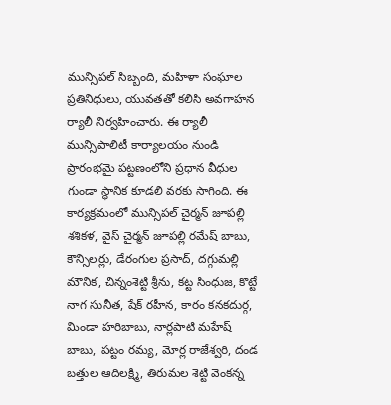మున్సిపల్ సిబ్బంది, మహిళా సంఘాల ప్రతినిధులు, యువతతో కలిసి అవగాహన ర్యాలీ నిర్వహించారు. ఈ ర్యాలీ మున్సిపాలిటీ కార్యాలయం నుండి ప్రారంభమై పట్టణంలోని ప్రధాన వీధుల గుండా స్థానిక కూడలి వరకు సాగింది. ఈ కార్యక్రమంలో మున్సిపల్ చైర్మన్ జూపల్లి శశికళ, వైస్ చైర్మన్ జూపల్లి రమేష్ బాబు, కౌన్సిలర్లు, డేరంగుల ప్రసాద్, దగ్గుమల్లి మౌనిక, చిన్నంశెట్టి శ్రీను, కట్ట సింధుజ, కొట్టే నాగ సునీత, షేక్ రహీన, కారం కనకదుర్గ, మిండా హరిబాబు, నార్లపాటి మహేష్ బాబు, పట్టం రమ్య, మోర్ల రాజేశ్వరి, దండ బత్తుల ఆదిలక్ష్మి, తిరుమల శెట్టి వెంకన్న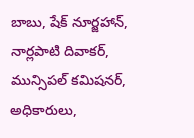బాబు, షేక్ నూర్జహాన్, నార్లపాటి దివాకర్, మున్సిపల్ కమిషనర్, అధికారులు,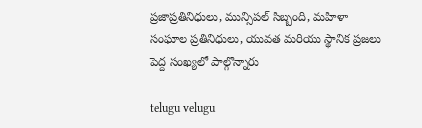ప్రజాప్రతినిధులు, మున్సిపల్ సిబ్బంది, మహిళా సంఘాల ప్రతినిధులు, యువత మరియు స్థానిక ప్రజలు పెద్ద సంఖ్యలో పాల్గొన్నారు

telugu velugu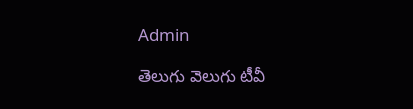Admin

తెలుగు వెలుగు టీవీ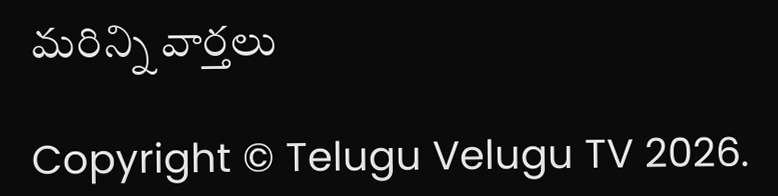మరిన్ని వార్తలు

Copyright © Telugu Velugu TV 2026.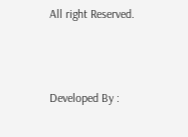All right Reserved.



Developed By :